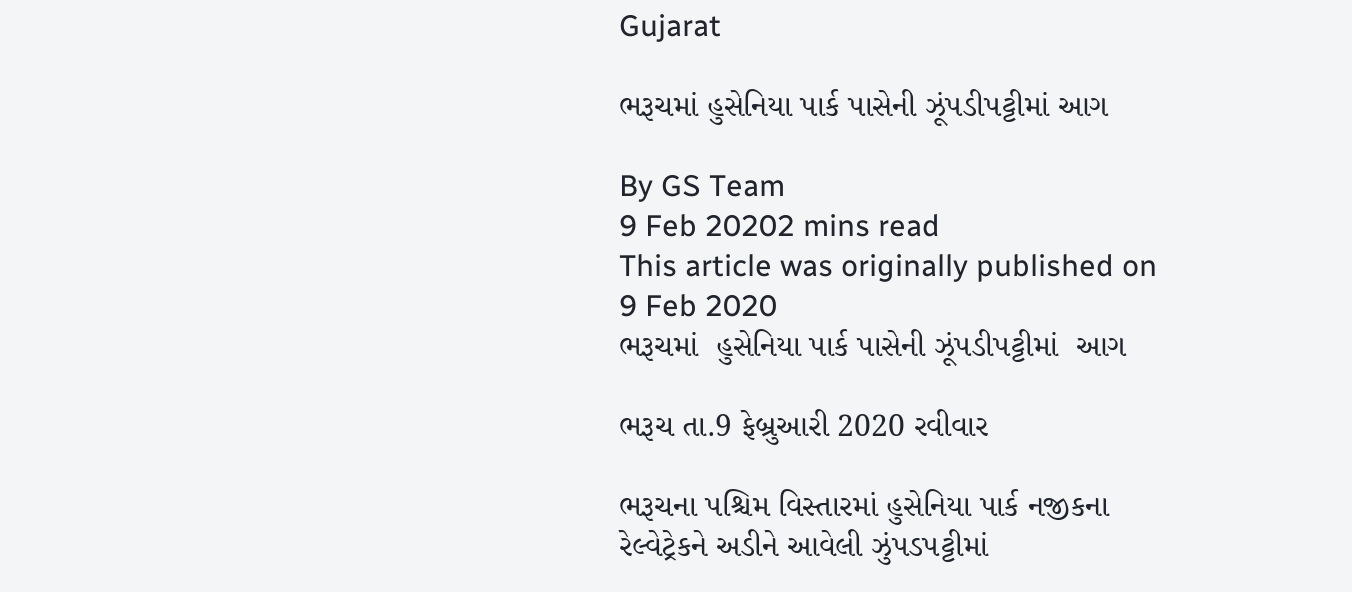Gujarat

ભરૂચમાં હુસેનિયા પાર્ક પાસેની ઝૂંપડીપટ્ટીમાં આગ

By GS Team
9 Feb 20202 mins read
This article was originally published on 9 Feb 2020
ભરૂચમાં  હુસેનિયા પાર્ક પાસેની ઝૂંપડીપટ્ટીમાં  આગ

ભરૂચ તા.9 ફેબ્રુઆરી 2020 રવીવાર

ભરૂચના પશ્ચિમ વિસ્તારમાં હુસેનિયા પાર્ક નજીકના રેલ્વેટ્રેકને અડીને આવેલી ઝુંપડપટ્ટીમાં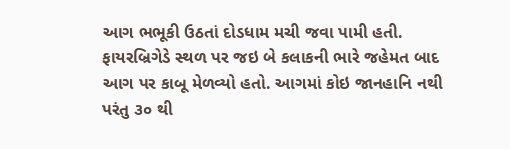આગ ભભૂકી ઉઠતાં દોડધામ મચી જવા પામી હતી. ફાયરબ્રિગેડે સ્થળ પર જઇ બે કલાકની ભારે જહેમત બાદ આગ પર કાબૂ મેળવ્યો હતો. આગમાં કોઇ જાનહાનિ નથી પરંતુ ૩૦ થી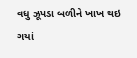વધુ ઝૂપડા બળીને ખાખ થઇ ગયાં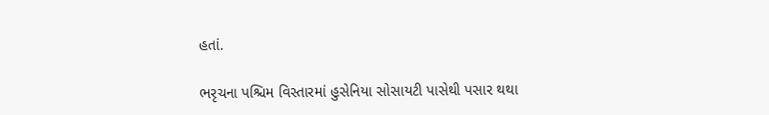હતાં.

ભરૃચના પશ્ચિમ વિસ્તારમાં હુસેનિયા સોસાયટી પાસેથી પસાર થથા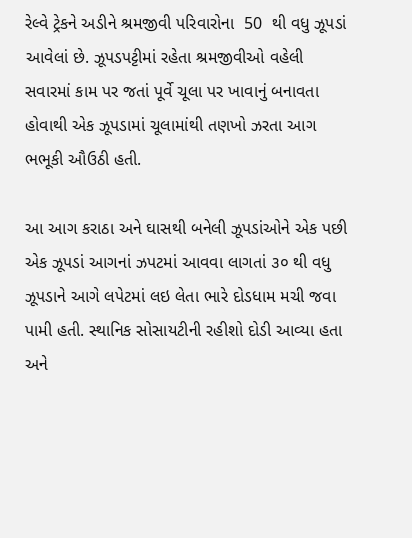રેલ્વે ટ્રેકને અડીને શ્રમજીવી પરિવારોના  50  થી વધુ ઝૂપડાં આવેલાં છે. ઝૂપડપટ્ટીમાં રહેતા શ્રમજીવીઓ વહેલી સવારમાં કામ પર જતાં પૂર્વે ચૂલા પર ખાવાનું બનાવતા હોવાથી એક ઝૂપડામાં ચૂલામાંથી તણખો ઝરતા આગ ભભૂકી ઔઉઠી હતી.

આ આગ કરાઠા અને ઘાસથી બનેલી ઝૂપડાંઓને એક પછી એક ઝૂપડાં આગનાં ઝપટમાં આવવા લાગતાં ૩૦ થી વધુ ઝૂપડાને આગે લપેટમાં લઇ લેતા ભારે દોડધામ મચી જવા પામી હતી. સ્થાનિક સોસાયટીની રહીશો દોડી આવ્યા હતા અને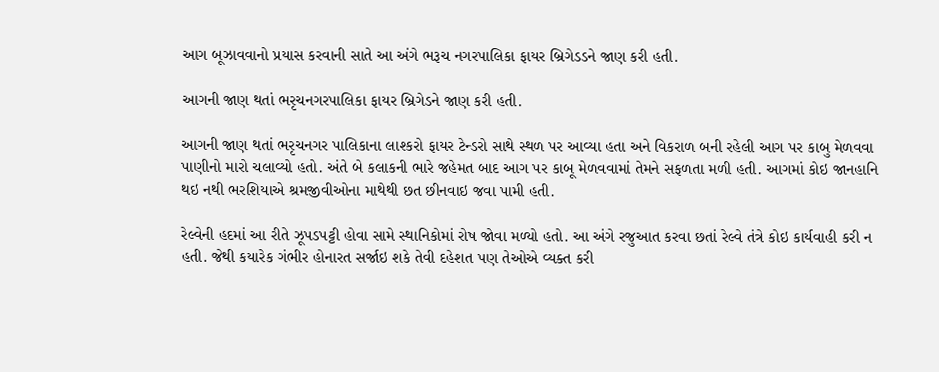આગ બૂઝાવવાનો પ્રયાસ કરવાની સાતે આ અંગે ભરૂચ નગરપાલિકા ફાયર બ્રિગેડડને જાણ કરી હતી.

આગની જાણ થતાં ભરૃચનગરપાલિકા ફાયર બ્રિગેડને જાણ કરી હતી.

આગની જાણ થતાં ભરૃચનગર પાલિકાના લાશ્કરો ફાયર ટેન્ડરો સાથે સ્થળ પર આવ્યા હતા અને વિકરાળ બની રહેલી આગ પર કાબુ મેળવવા પાણીનો મારો ચલાવ્યો હતો. અંતે બે કલાકની ભારે જહેમત બાદ આગ પર કાબૂ મેળવવામાં તેમને સફળતા મળી હતી. આગમાં કોઇ જાનહાનિ થઇ નથી ભરશિયાએ શ્રમજીવીઓના માથેથી છત છીનવાઇ જવા પામી હતી.

રેલ્વેની હદમાં આ રીતે ઝૂપડપટ્ટી હોવા સામે સ્થાનિકોમાં રોષ જોવા મળ્યો હતો. આ અંગે રજુઆત કરવા છતાં રેલ્વે તંત્રે કોઇ કાર્યવાહી કરી ન હતી. જેથી કયારેક ગંભીર હોનારત સર્જાઇ શકે તેવી દહેશત પણ તેઓએ વ્યક્ત કરી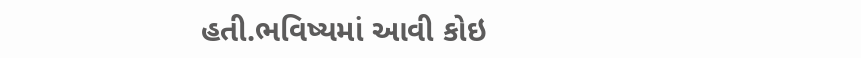હતી.ભવિષ્યમાં આવી કોઇ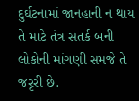દુર્ઘટનામાં જાનહાની ન થાય તે માટે તંત્ર સતર્ક બની લોકોની માંગણી સમજે તે જરૃરી છે.